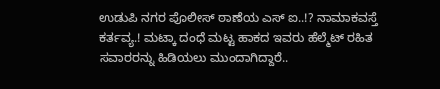ಉಡುಪಿ ನಗರ ಪೊಲೀಸ್ ಠಾಣೆಯ ಎಸ್ ಐ..!? ನಾಮಾಕವಸ್ತೆ ಕರ್ತವ್ಯ.! ಮಟ್ಕಾ ದಂಧೆ ಮಟ್ಟ ಹಾಕದ ಇವರು ಹೆಲ್ಮೆಟ್ ರಹಿತ ಸವಾರರನ್ನು ಹಿಡಿಯಲು ಮುಂದಾಗಿದ್ದಾರೆ..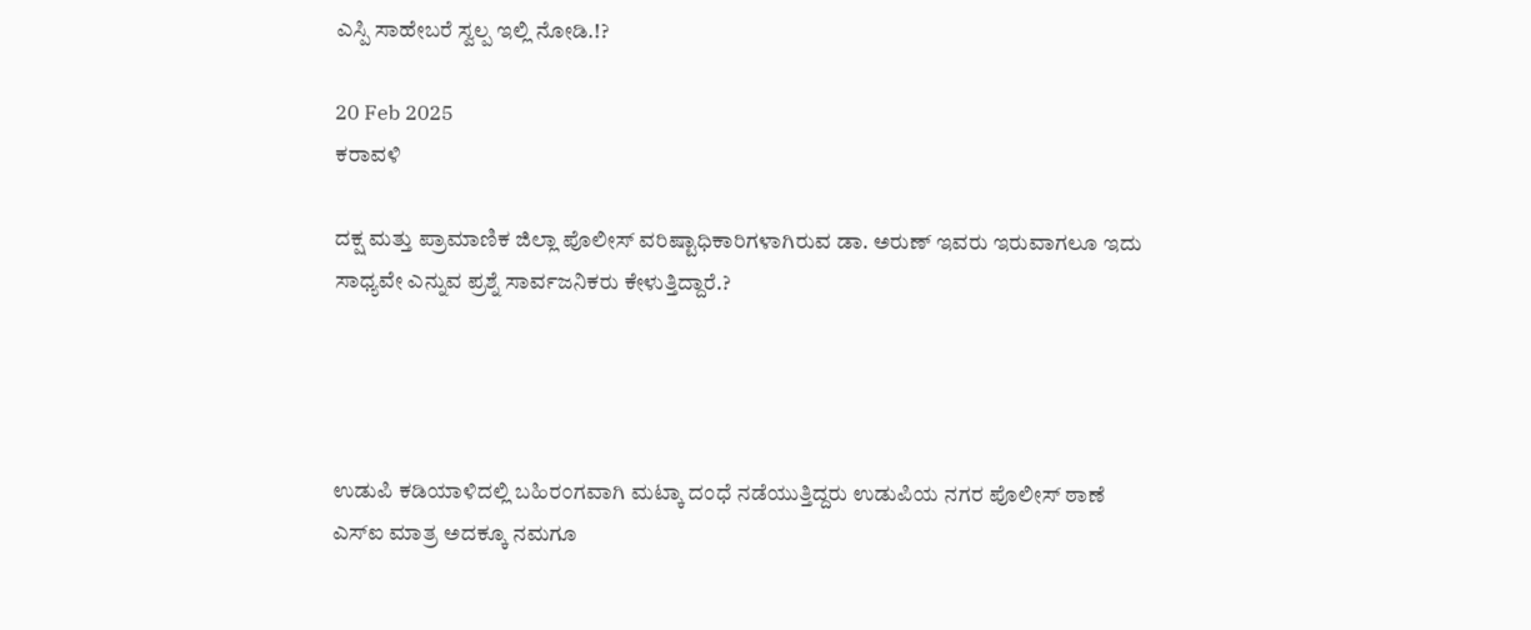ಎಸ್ಪಿ ಸಾಹೇಬರೆ ಸ್ವಲ್ಪ ಇಲ್ಲಿ ನೋಡಿ.!?

20 Feb 2025
ಕರಾವಳಿ

ದಕ್ಷ ಮತ್ತು ಪ್ರಾಮಾಣಿಕ ಜಿಲ್ಲಾ ಪೊಲೀಸ್ ವರಿಷ್ಟಾಧಿಕಾರಿಗಳಾಗಿರುವ ಡಾ. ಅರುಣ್ ಇವರು ಇರುವಾಗಲೂ ಇದು ಸಾಧ್ಯವೇ ಎನ್ನುವ ಪ್ರಶ್ನೆ ಸಾರ್ವಜನಿಕರು ಕೇಳುತ್ತಿದ್ದಾರೆ.?




ಉಡುಪಿ ಕಡಿಯಾಳಿದಲ್ಲಿ ಬಹಿರಂಗವಾಗಿ ಮಟ್ಕಾ ದಂಧೆ ನಡೆಯುತ್ತಿದ್ದರು ಉಡುಪಿಯ ನಗರ ಪೊಲೀಸ್ ಠಾಣೆ ಎಸ್ಐ ಮಾತ್ರ ಅದಕ್ಕೂ ನಮಗೂ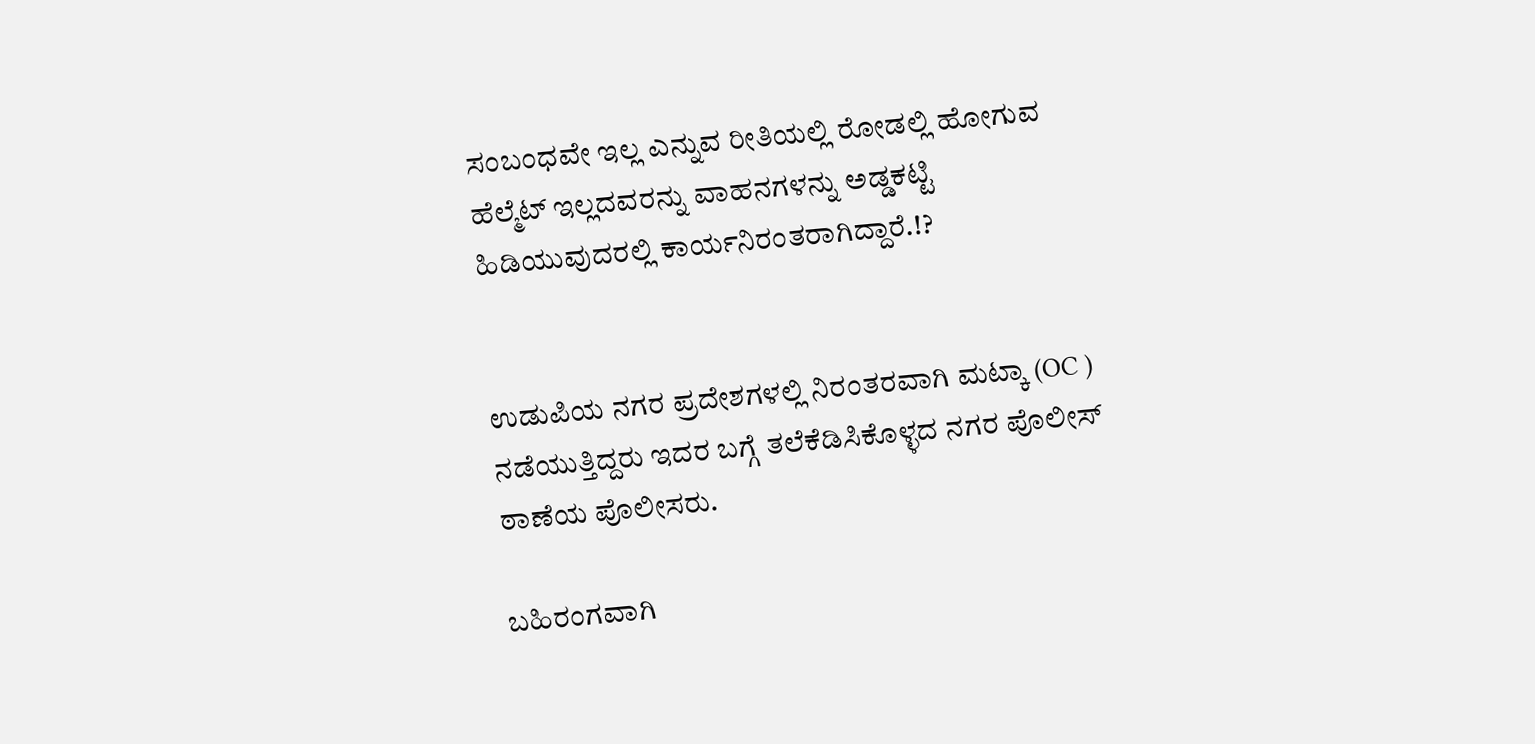ಸಂಬಂಧವೇ ಇಲ್ಲ ಎನ್ನುವ ರೀತಿಯಲ್ಲಿ ರೋಡಲ್ಲಿ ಹೋಗುವ ಹೆಲ್ಮೆಟ್ ಇಲ್ಲದವರನ್ನು ವಾಹನಗಳನ್ನು ಅಡ್ಡಕಟ್ಟಿ ಹಿಡಿಯುವುದರಲ್ಲಿ ಕಾರ್ಯನಿರಂತರಾಗಿದ್ದಾರೆ.!?


ಉಡುಪಿಯ ನಗರ ಪ್ರದೇಶಗಳಲ್ಲಿ ನಿರಂತರವಾಗಿ ಮಟ್ಕಾ (OC ) ನಡೆಯುತ್ತಿದ್ದರು ಇದರ ಬಗ್ಗೆ ತಲೆಕೆಡಿಸಿಕೊಳ್ಳದ ನಗರ ಪೊಲೀಸ್ ಠಾಣೆಯ ಪೊಲೀಸರು.

ಬಹಿರಂಗವಾಗಿ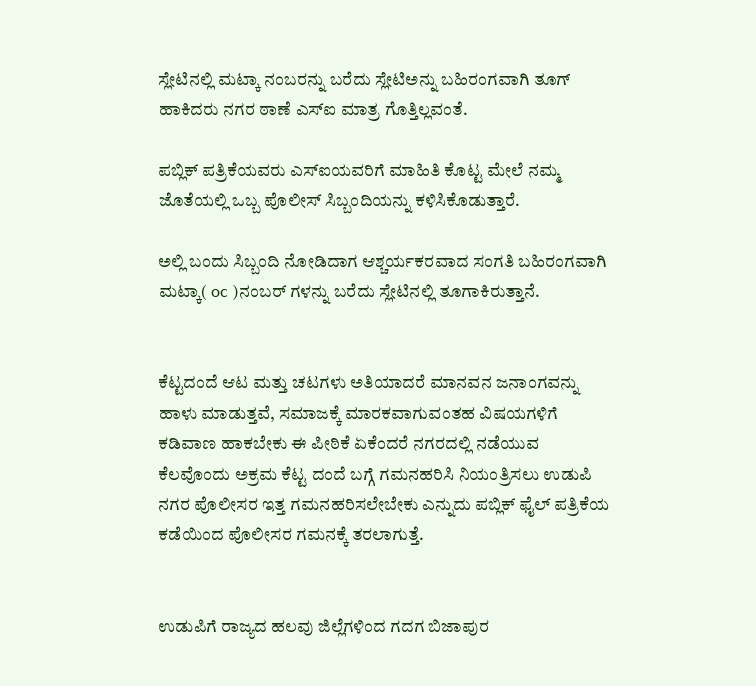ಸ್ಲೇಟಿನಲ್ಲಿ ಮಟ್ಕಾ ನಂಬರನ್ನು ಬರೆದು ಸ್ಲೇಟಿಅನ್ನು ಬಹಿರಂಗವಾಗಿ ತೂಗ್ ಹಾಕಿದರು ನಗರ ಠಾಣೆ ಎಸ್ಐ ಮಾತ್ರ ಗೊತ್ತಿಲ್ಲವಂತೆ.

ಪಬ್ಲಿಕ್ ಪತ್ರಿಕೆಯವರು ಎಸ್ಐಯವರಿಗೆ ಮಾಹಿತಿ ಕೊಟ್ಟ ಮೇಲೆ ನಮ್ಮ ಜೊತೆಯಲ್ಲಿ ಒಬ್ಬ ಪೊಲೀಸ್ ಸಿಬ್ಬಂದಿಯನ್ನು ಕಳಿಸಿಕೊಡುತ್ತಾರೆ.

ಅಲ್ಲಿ ಬಂದು ಸಿಬ್ಬಂದಿ ನೋಡಿದಾಗ ಆಶ್ಚರ್ಯಕರವಾದ ಸಂಗತಿ ಬಹಿರಂಗವಾಗಿ ಮಟ್ಕಾ( oc )ನಂಬರ್ ಗಳನ್ನು ಬರೆದು ಸ್ಲೇಟಿನಲ್ಲಿ ತೂಗಾಕಿರುತ್ತಾನೆ.


ಕೆಟ್ಟದಂದೆ ಆಟ ಮತ್ತು ಚಟಗಳು ಅತಿಯಾದರೆ ಮಾನವನ ಜನಾಂಗವನ್ನು ಹಾಳು ಮಾಡುತ್ತವೆ, ಸಮಾಜಕ್ಕೆ ಮಾರಕವಾಗುವಂತಹ ವಿಷಯಗಳಿಗೆ ಕಡಿವಾಣ ಹಾಕಬೇಕು ಈ ಪೀಠಿಕೆ ಏಕೆಂದರೆ ನಗರದಲ್ಲಿ ನಡೆಯುವ ಕೆಲವೊಂದು ಅಕ್ರಮ ಕೆಟ್ಟ ದಂದೆ ಬಗ್ಗೆ ಗಮನಹರಿಸಿ ನಿಯಂತ್ರಿಸಲು ಉಡುಪಿ ನಗರ ಪೊಲೀಸರ ಇತ್ತ ಗಮನಹರಿಸಲೇಬೇಕು ಎನ್ನುದು ಪಬ್ಲಿಕ್ ಫೈಲ್ ಪತ್ರಿಕೆಯ ಕಡೆಯಿಂದ ಪೊಲೀಸರ ಗಮನಕ್ಕೆ ತರಲಾಗುತ್ತೆ.


ಉಡುಪಿಗೆ ರಾಜ್ಯದ ಹಲವು ಜಿಲ್ಲೆಗಳಿಂದ ಗದಗ ಬಿಜಾಪುರ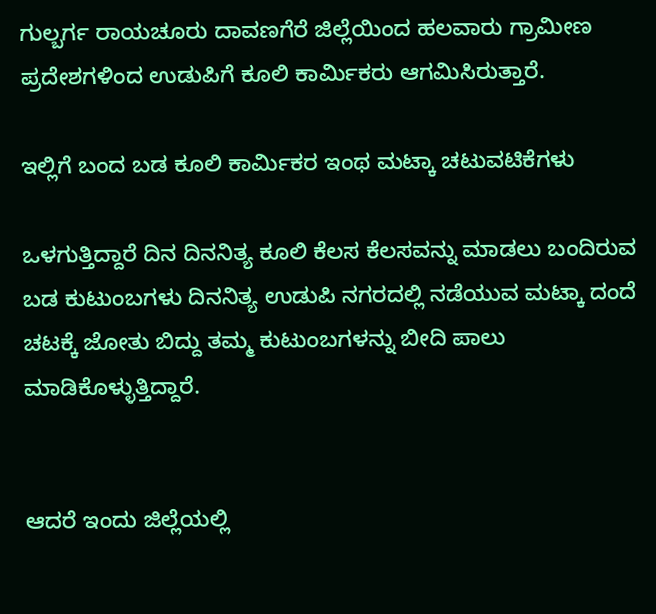ಗುಲ್ಬರ್ಗ ರಾಯಚೂರು ದಾವಣಗೆರೆ ಜಿಲ್ಲೆಯಿಂದ ಹಲವಾರು ಗ್ರಾಮೀಣ ಪ್ರದೇಶಗಳಿಂದ ಉಡುಪಿಗೆ ಕೂಲಿ ಕಾರ್ಮಿಕರು ಆಗಮಿಸಿರುತ್ತಾರೆ.

ಇಲ್ಲಿಗೆ ಬಂದ ಬಡ ಕೂಲಿ ಕಾರ್ಮಿಕರ ಇಂಥ ಮಟ್ಕಾ ಚಟುವಟಿಕೆಗಳು

ಒಳಗುತ್ತಿದ್ದಾರೆ ದಿನ ದಿನನಿತ್ಯ ಕೂಲಿ ಕೆಲಸ ಕೆಲಸವನ್ನು ಮಾಡಲು ಬಂದಿರುವ ಬಡ ಕುಟುಂಬಗಳು ದಿನನಿತ್ಯ ಉಡುಪಿ ನಗರದಲ್ಲಿ ನಡೆಯುವ ಮಟ್ಕಾ ದಂದೆ ಚಟಕ್ಕೆ ಜೋತು ಬಿದ್ದು ತಮ್ಮ ಕುಟುಂಬಗಳನ್ನು ಬೀದಿ ಪಾಲು ಮಾಡಿಕೊಳ್ಳುತ್ತಿದ್ದಾರೆ.


ಆದರೆ ಇಂದು ಜಿಲ್ಲೆಯಲ್ಲಿ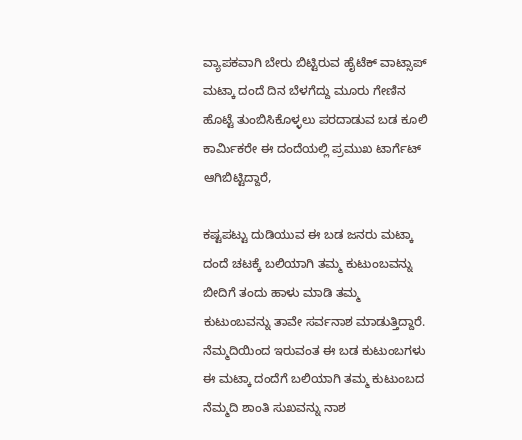ವ್ಯಾಪಕವಾಗಿ ಬೇರು ಬಿಟ್ಟಿರುವ ಹೈಟೆಕ್ ವಾಟ್ಸಾಪ್ ಮಟ್ಕಾ ದಂದೆ ದಿನ ಬೆಳಗೆದ್ದು ಮೂರು ಗೇಣಿನ ಹೊಟ್ಟೆ ತುಂಬಿಸಿಕೊಳ್ಳಲು ಪರದಾಡುವ ಬಡ ಕೂಲಿ ಕಾರ್ಮಿಕರೇ ಈ ದಂದೆಯಲ್ಲಿ ಪ್ರಮುಖ ಟಾರ್ಗೆಟ್ ಆಗಿಬಿಟ್ಟಿದ್ದಾರೆ,

ಕಷ್ಟಪಟ್ಟು ದುಡಿಯುವ ಈ ಬಡ ಜನರು ಮಟ್ಕಾ ದಂದೆ ಚಟಕ್ಕೆ ಬಲಿಯಾಗಿ ತಮ್ಮ ಕುಟುಂಬವನ್ನು ಬೀದಿಗೆ ತಂದು ಹಾಳು ಮಾಡಿ ತಮ್ಮ ಕುಟುಂಬವನ್ನು ತಾವೇ ಸರ್ವನಾಶ ಮಾಡುತ್ತಿದ್ದಾರೆ. ನೆಮ್ಮದಿಯಿಂದ ಇರುವಂತ ಈ ಬಡ ಕುಟುಂಬಗಳು ಈ ಮಟ್ಕಾ ದಂದೆಗೆ ಬಲಿಯಾಗಿ ತಮ್ಮ ಕುಟುಂಬದ ನೆಮ್ಮದಿ ಶಾಂತಿ ಸುಖವನ್ನು ನಾಶ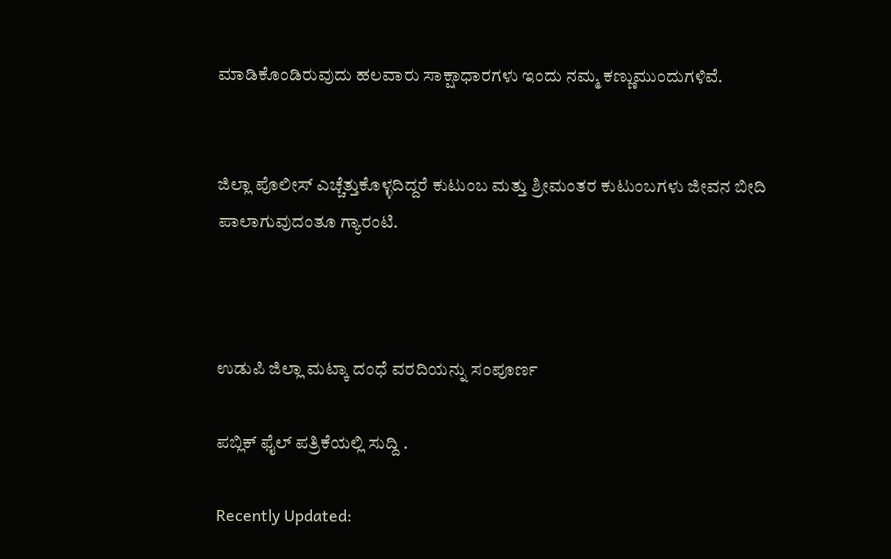ಮಾಡಿಕೊಂಡಿರುವುದು ಹಲವಾರು ಸಾಕ್ಷಾಧಾರಗಳು ಇಂದು ನಮ್ಮ ಕಣ್ಣುಮುಂದುಗಳಿವೆ.


ಜಿಲ್ಲಾ ಪೊಲೀಸ್ ಎಚ್ಚೆತ್ತುಕೊಳ್ಳದಿದ್ದರೆ ಕುಟುಂಬ ಮತ್ತು ಶ್ರೀಮಂತರ ಕುಟುಂಬಗಳು ಜೀವನ ಬೀದಿ ಪಾಲಾಗುವುದಂತೂ ಗ್ಯಾರಂಟಿ.



ಉಡುಪಿ ಜಿಲ್ಲಾ ಮಟ್ಕಾ ದಂಧೆ ವರದಿಯನ್ನು ಸಂಪೂರ್ಣ

ಪಬ್ಲಿಕ್ ಫೈಲ್ ಪತ್ರಿಕೆಯಲ್ಲಿ ಸುದ್ದಿ .

Recently Updated: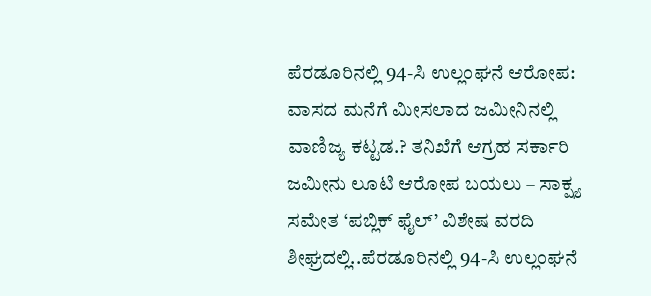ಪೆರಡೂರಿನಲ್ಲಿ 94-ಸಿ ಉಲ್ಲಂಘನೆ ಆರೋಪ: ವಾಸದ ಮನೆಗೆ ಮೀಸಲಾದ ಜಮೀನಿನಲ್ಲಿ ವಾಣಿಜ್ಯ ಕಟ್ಟಡ.? ತನಿಖೆಗೆ ಆಗ್ರಹ ಸರ್ಕಾರಿ ಜಮೀನು ಲೂಟಿ ಆರೋಪ ಬಯಲು – ಸಾಕ್ಷ್ಯ ಸಮೇತ ‘ಪಬ್ಲಿಕ್ ಫೈಲ್’ ವಿಶೇಷ ವರದಿ ಶೀಘ್ರದಲ್ಲಿ..ಪೆರಡೂರಿನಲ್ಲಿ 94-ಸಿ ಉಲ್ಲಂಘನೆ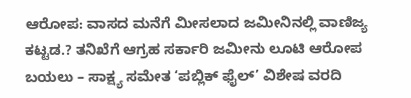ಆರೋಪ: ವಾಸದ ಮನೆಗೆ ಮೀಸಲಾದ ಜಮೀನಿನಲ್ಲಿ ವಾಣಿಜ್ಯ ಕಟ್ಟಡ.? ತನಿಖೆಗೆ ಆಗ್ರಹ ಸರ್ಕಾರಿ ಜಮೀನು ಲೂಟಿ ಆರೋಪ ಬಯಲು – ಸಾಕ್ಷ್ಯ ಸಮೇತ ‘ಪಬ್ಲಿಕ್ ಫೈಲ್’ ವಿಶೇಷ ವರದಿ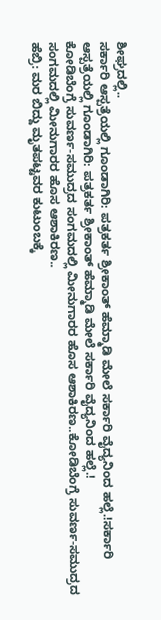ಶೀಘ್ರದಲ್ಲಿ..
ಸರ್ಕಾರಿ ಆಸ್ಪತ್ರೆಯಲ್ಲಿ ಗೂಂಡಾಗಿರಿ: ಪತ್ರಕರ್ತ ಶ್ರೀಕಾಂತ್ ಹೆಮ್ಮಾಡಿ ಮೇಲೆ ಸರ್ಕಾರಿ ವೈದ್ಯನಿಂದ ಹಲ್ಲೆ.!ಸರ್ಕಾರಿ ಆಸ್ಪತ್ರೆಯಲ್ಲಿ ಗೂಂಡಾಗಿರಿ: ಪತ್ರಕರ್ತ ಶ್ರೀಕಾಂತ್ ಹೆಮ್ಮಾಡಿ ಮೇಲೆ ಸರ್ಕಾರಿ ವೈದ್ಯನಿಂದ ಹಲ್ಲೆ.!
ಕೋಡಿಬೆಂಗ್ರೆ ಸುವರ್ಣ-ಸಮುದ್ರದ ಸಂಗಮದಲ್ಲಿ ಮೀನುಗಾರರ ಹೊಸ ಆಶಾಕಿರಣ..ಕೋಡಿಬೆಂಗ್ರೆ ಸುವರ್ಣ-ಸಮುದ್ರದ ಸಂಗಮದಲ್ಲಿ ಮೀನುಗಾರರ ಹೊಸ ಆಶಾಕಿರಣ..
ಹೆಬ್ರಿ: ಮರ ಬಿದ್ದು ಮೃತಪಟ್ಟವರ ಕುಟುಂಬಕ್ಕೆ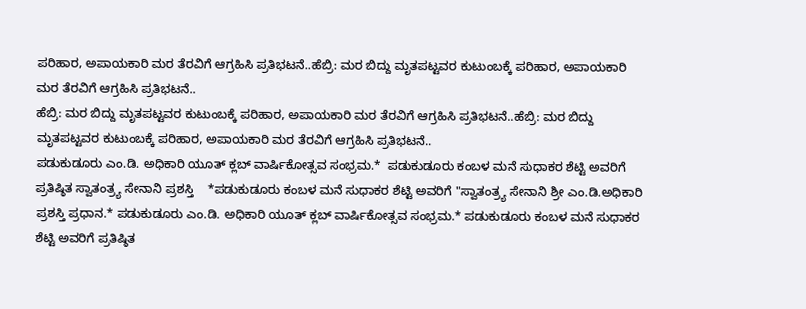ಪರಿಹಾರ, ಅಪಾಯಕಾರಿ ಮರ ತೆರವಿಗೆ ಆಗ್ರಹಿಸಿ ಪ್ರತಿಭಟನೆ..ಹೆಬ್ರಿ: ಮರ ಬಿದ್ದು ಮೃತಪಟ್ಟವರ ಕುಟುಂಬಕ್ಕೆ ಪರಿಹಾರ, ಅಪಾಯಕಾರಿ ಮರ ತೆರವಿಗೆ ಆಗ್ರಹಿಸಿ ಪ್ರತಿಭಟನೆ..
ಹೆಬ್ರಿ: ಮರ ಬಿದ್ದು ಮೃತಪಟ್ಟವರ ಕುಟುಂಬಕ್ಕೆ ಪರಿಹಾರ, ಅಪಾಯಕಾರಿ ಮರ ತೆರವಿಗೆ ಆಗ್ರಹಿಸಿ ಪ್ರತಿಭಟನೆ..ಹೆಬ್ರಿ: ಮರ ಬಿದ್ದು ಮೃತಪಟ್ಟವರ ಕುಟುಂಬಕ್ಕೆ ಪರಿಹಾರ, ಅಪಾಯಕಾರಿ ಮರ ತೆರವಿಗೆ ಆಗ್ರಹಿಸಿ ಪ್ರತಿಭಟನೆ..
ಪಡುಕುಡೂರು ಎಂ.ಡಿ. ಅಧಿಕಾರಿ ಯೂತ್‌ ಕ್ಲಬ್‌ ವಾರ್ಷಿಕೋತ್ಸವ ಸಂಭ್ರಮ.*  ಪಡುಕುಡೂರು ಕಂಬಳ ಮನೆ ಸುಧಾಕರ ಶೆಟ್ಟಿ ಅವರಿಗೆ ಪ್ರತಿಷ್ಠಿತ ಸ್ವಾತಂತ್ರ್ಯ ಸೇನಾನಿ ಪ್ರಶಸ್ತಿ    *ಪಡುಕುಡೂರು ಕಂಬಳ ಮನೆ ಸುಧಾಕರ ಶೆಟ್ಟಿ ಅವರಿಗೆ "ಸ್ವಾತಂತ್ರ್ಯ ಸೇನಾನಿ ಶ್ರೀ ಎಂ.ಡಿ.ಅಧಿಕಾರಿ ಪ್ರಶಸ್ತಿ ಪ್ರಧಾನ.* ಪಡುಕುಡೂರು ಎಂ.ಡಿ. ಅಧಿಕಾರಿ ಯೂತ್‌ ಕ್ಲಬ್‌ ವಾರ್ಷಿಕೋತ್ಸವ ಸಂಭ್ರಮ.* ಪಡುಕುಡೂರು ಕಂಬಳ ಮನೆ ಸುಧಾಕರ ಶೆಟ್ಟಿ ಅವರಿಗೆ ಪ್ರತಿಷ್ಠಿತ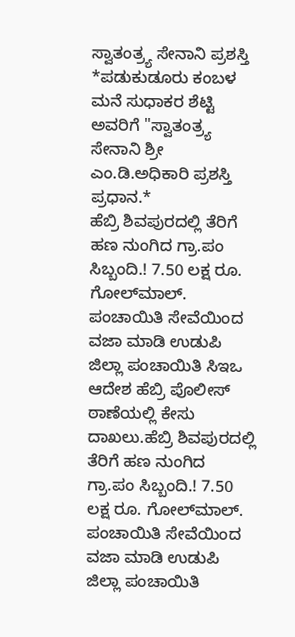ಸ್ವಾತಂತ್ರ್ಯ ಸೇನಾನಿ ಪ್ರಶಸ್ತಿ *ಪಡುಕುಡೂರು ಕಂಬಳ ಮನೆ ಸುಧಾಕರ ಶೆಟ್ಟಿ ಅವರಿಗೆ "ಸ್ವಾತಂತ್ರ್ಯ ಸೇನಾನಿ ಶ್ರೀ ಎಂ.ಡಿ.ಅಧಿಕಾರಿ ಪ್ರಶಸ್ತಿ ಪ್ರಧಾನ.*
ಹೆಬ್ರಿ ಶಿವಪುರದಲ್ಲಿ ತೆರಿಗೆ ಹಣ ನುಂಗಿದ ಗ್ರಾ.ಪಂ ಸಿಬ್ಬಂದಿ.! 7.50 ಲಕ್ಷ ರೂ. ಗೋಲ್‌ಮಾಲ್. ಪಂಚಾಯಿತಿ ಸೇವೆಯಿಂದ ವಜಾ ಮಾಡಿ ಉಡುಪಿ ಜಿಲ್ಲಾ ಪಂಚಾಯಿತಿ ಸಿಇಒ ಆದೇಶ ಹೆಬ್ರಿ ಪೊಲೀಸ್‌ ಠಾಣೆಯಲ್ಲಿ ಕೇಸು ದಾಖಲು.ಹೆಬ್ರಿ ಶಿವಪುರದಲ್ಲಿ ತೆರಿಗೆ ಹಣ ನುಂಗಿದ ಗ್ರಾ.ಪಂ ಸಿಬ್ಬಂದಿ.! 7.50 ಲಕ್ಷ ರೂ. ಗೋಲ್‌ಮಾಲ್. ಪಂಚಾಯಿತಿ ಸೇವೆಯಿಂದ ವಜಾ ಮಾಡಿ ಉಡುಪಿ ಜಿಲ್ಲಾ ಪಂಚಾಯಿತಿ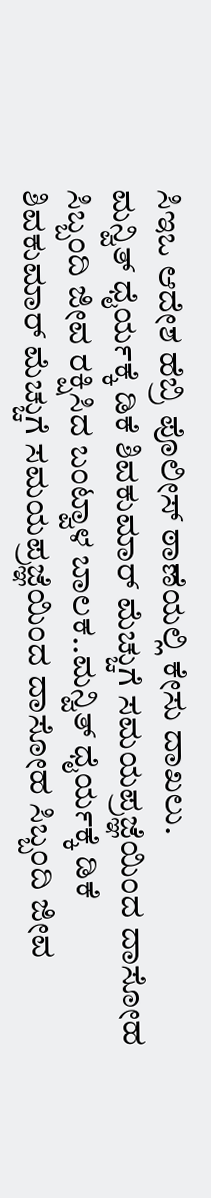ಸಿಇಒ ಆದೇಶ ಹೆಬ್ರಿ ಪೊಲೀಸ್‌ ಠಾಣೆಯಲ್ಲಿ ಕೇಸು ದಾಖಲು.
ಮನ್ವಿತ್ ಧೈರ್ಯಕ್ಕೆ ಡಿಕೆ ಶಿವಕುಮಾರ್ ಮೆಚ್ಚುಗೆ ಸಮಯಪ್ರಜ್ಞೆಯಿಂದ ದಾಸೋಹ ಸಿಬ್ಬಂದಿ ಜೀವ ರಕ್ಷಿಸಿದ ಬಂಟ್ವಾಳ ಬಾಲಕ..ಮನ್ವಿತ್ ಧೈರ್ಯಕ್ಕೆ ಡಿಕೆ ಶಿವಕುಮಾರ್ ಮೆಚ್ಚುಗೆ ಸಮಯಪ್ರಜ್ಞೆಯಿಂದ ದಾಸೋಹ ಸಿಬ್ಬಂದಿ ಜೀವ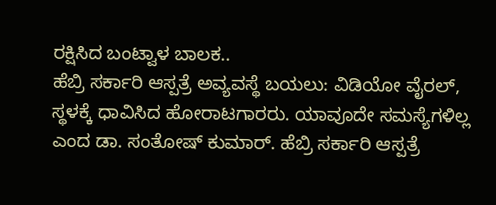ರಕ್ಷಿಸಿದ ಬಂಟ್ವಾಳ ಬಾಲಕ..
ಹೆಬ್ರಿ ಸರ್ಕಾರಿ ಆಸ್ಪತ್ರೆ ಅವ್ಯವಸ್ಥೆ ಬಯಲು: ವಿಡಿಯೋ ವೈರಲ್, ಸ್ಥಳಕ್ಕೆ ಧಾವಿಸಿದ ಹೋರಾಟಗಾರರು. ಯಾವೂದೇ ಸಮಸ್ಯೆಗಳಿಲ್ಲ ಎಂದ ಡಾ. ಸಂತೋಷ್ ಕುಮಾರ್. ಹೆಬ್ರಿ ಸರ್ಕಾರಿ ಆಸ್ಪತ್ರೆ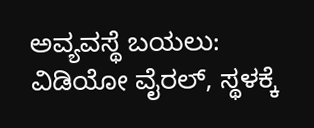ಅವ್ಯವಸ್ಥೆ ಬಯಲು: ವಿಡಿಯೋ ವೈರಲ್, ಸ್ಥಳಕ್ಕೆ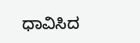ಧಾವಿಸಿದ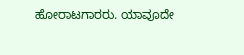ಹೋರಾಟಗಾರರು. ಯಾವೂದೇ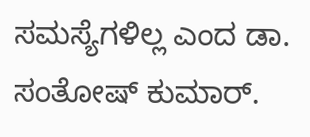ಸಮಸ್ಯೆಗಳಿಲ್ಲ ಎಂದ ಡಾ. ಸಂತೋಷ್ ಕುಮಾರ್.